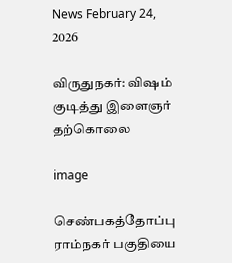News February 24, 2026

விருதுநகர்: விஷம் குடித்து இளைஞர் தற்கொலை

image

செண்பகத்தோப்பு ராம்நகர் பகுதியை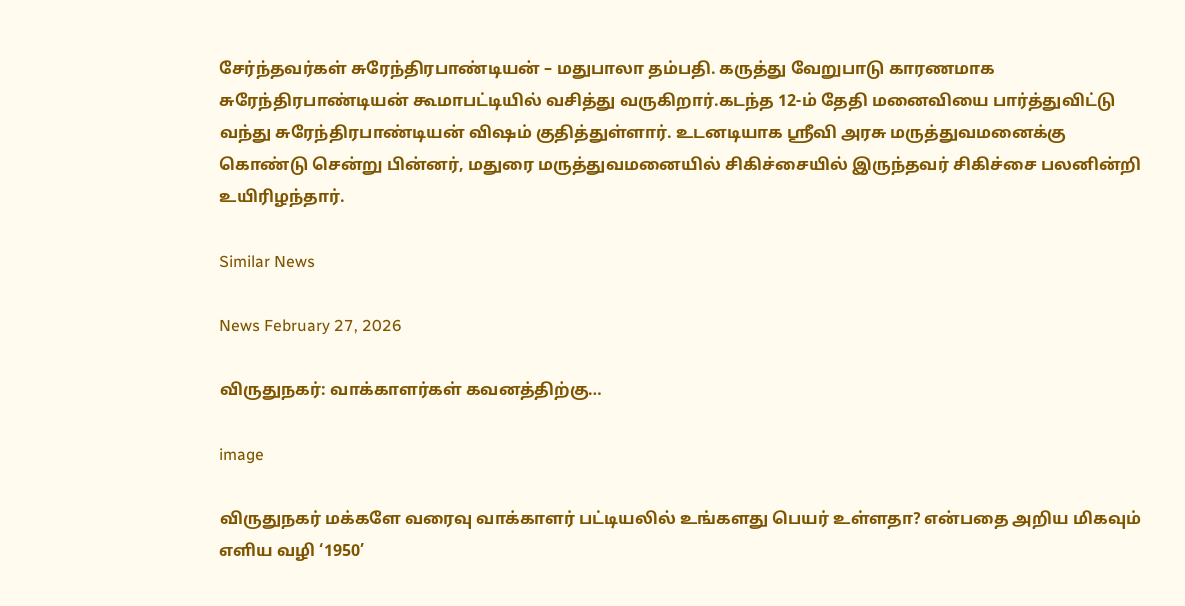சேர்ந்தவர்கள் சுரேந்திரபாண்டியன் – மதுபாலா தம்பதி. கருத்து வேறுபாடு காரணமாக சுரேந்திரபாண்டியன் கூமாபட்டியில் வசித்து வருகிறார்.கடந்த 12-ம் தேதி மனைவியை பார்த்துவிட்டு வந்து சுரேந்திரபாண்டியன் விஷம் குதித்துள்ளார். உடனடியாக ஶ்ரீவி அரசு மருத்துவமனைக்கு கொண்டு சென்று பின்னர், மதுரை மருத்துவமனையில் சிகிச்சையில் இருந்தவர் சிகிச்சை பலனின்றி உயிரிழந்தார்.

Similar News

News February 27, 2026

விருதுநகர்: வாக்காளர்கள் கவனத்திற்கு…

image

விருதுநகர் மக்களே வரைவு வாக்காளர் பட்டியலில் உங்களது பெயர் உள்ளதா? என்பதை அறிய மிகவும் எளிய வழி ‘1950’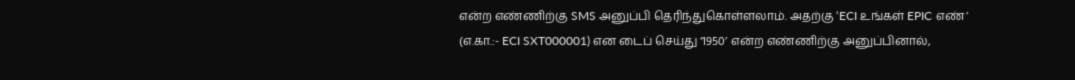என்ற எண்ணிற்கு SMS அனுப்பி தெரிந்துகொள்ளலாம். அதற்கு ‘ECI உங்கள் EPIC எண்’ (எ.கா.:- ECI SXT000001) என டைப் செய்து ‘1950’ என்ற எண்ணிற்கு அனுப்பினால்,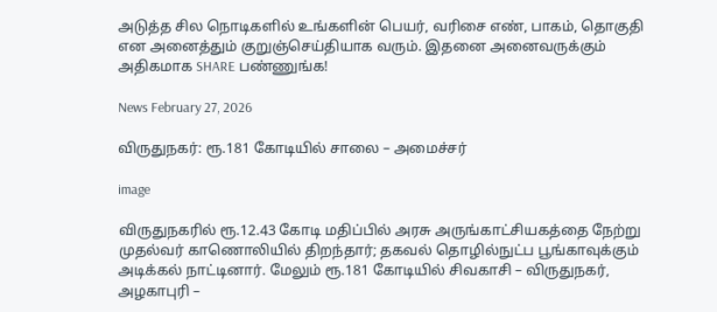அடுத்த சில நொடிகளில் உங்களின் பெயர், வரிசை எண், பாகம், தொகுதி என அனைத்தும் குறுஞ்செய்தியாக வரும். இதனை அனைவருக்கும் அதிகமாக SHARE பண்ணுங்க!

News February 27, 2026

விருதுநகர்: ரூ.181 கோடியில் சாலை – அமைச்சர்

image

விருதுநகரில் ரூ.12.43 கோடி மதிப்பில் அரசு அருங்காட்சியகத்தை நேற்று முதல்வர் காணொலியில் திறந்தார்; தகவல் தொழில்நுட்ப பூங்காவுக்கும் அடிக்கல் நாட்டினார். மேலும் ரூ.181 கோடியில் சிவகாசி – விருதுநகர், அழகாபுரி –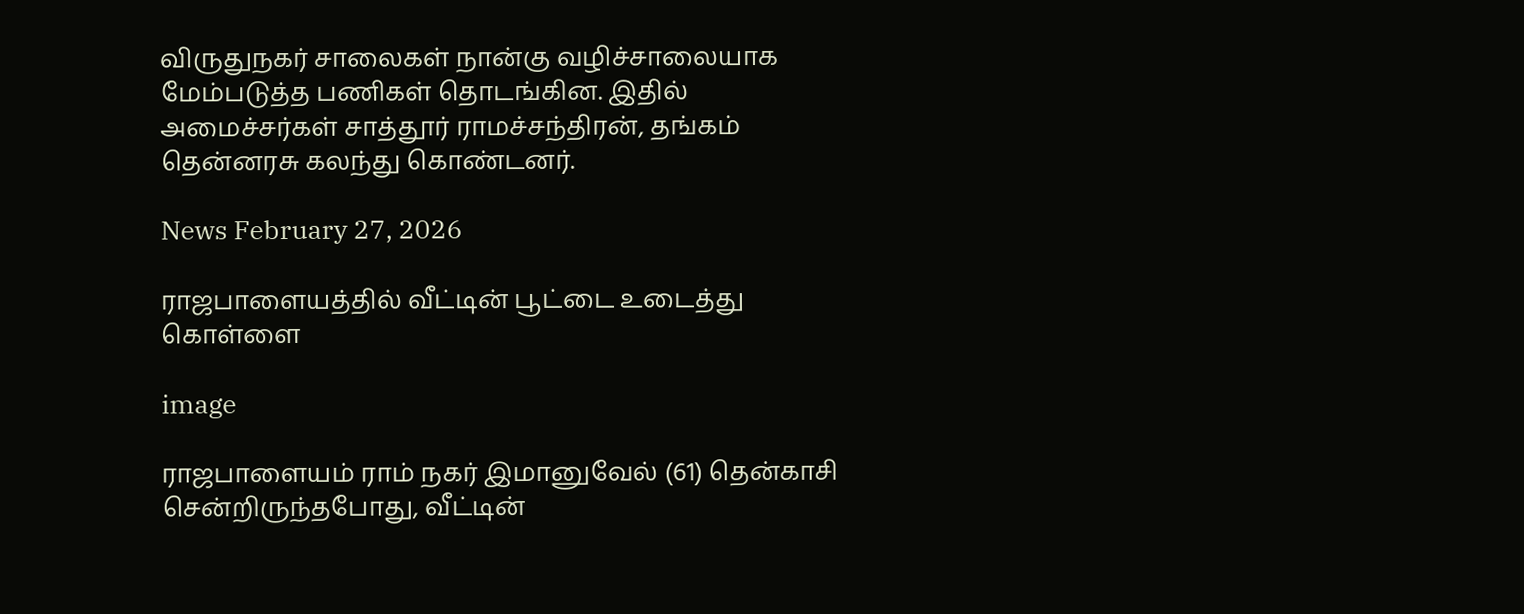விருதுநகர் சாலைகள் நான்கு வழிச்சாலையாக மேம்படுத்த பணிகள் தொடங்கின. இதில் அமைச்சர்கள் சாத்தூர் ராமச்சந்திரன், தங்கம் தென்னரசு கலந்து கொண்டனர்.

News February 27, 2026

ராஜபாளையத்தில் வீட்டின் பூட்டை உடைத்து கொள்ளை

image

ராஜபாளையம் ராம் நகர் இமானுவேல் (61) தென்காசி சென்றிருந்தபோது, வீட்டின்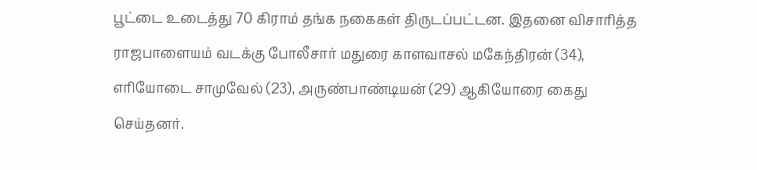பூட்டை உடைத்து 70 கிராம் தங்க நகைகள் திருடப்பட்டன. இதனை விசாரித்த ராஜபாளையம் வடக்கு போலீசார் மதுரை காளவாசல் மகேந்திரன் (34), எரியோடை சாமுவேல் (23), அருண்பாண்டியன் (29) ஆகியோரை கைது செய்தனர்.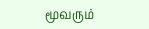மூவரும்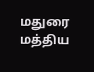மதுரை மத்திய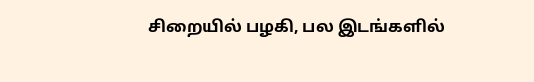சிறையில் பழகி, பல இடங்களில்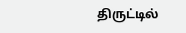திருட்டில்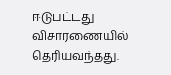ஈடுபட்டது விசாரணையில் தெரியவந்தது.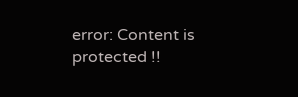error: Content is protected !!